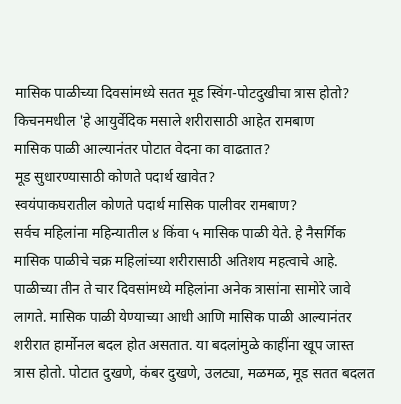मासिक पाळीच्या दिवसांमध्ये सतत मूड स्विंग-पोटदुखीचा त्रास होतो? किचनमधील 'हे आयुर्वेदिक मसाले शरीरासाठी आहेत रामबाण
मासिक पाळी आल्यानंतर पोटात वेदना का वाढतात?
मूड सुधारण्यासाठी कोणते पदार्थ खावेत?
स्वयंपाकघरातील कोणते पदार्थ मासिक पालीवर रामबाण?
सर्वच महिलांना महिन्यातील ४ किंवा ५ मासिक पाळी येते. हे नैसर्गिक मासिक पाळीचे चक्र महिलांच्या शरीरासाठी अतिशय महत्वाचे आहे. पाळीच्या तीन ते चार दिवसांमध्ये महिलांना अनेक त्रासांना सामोरे जावे लागते. मासिक पाळी येण्याच्या आधी आणि मासिक पाळी आल्यानंतर शरीरात हार्मोनल बदल होत असतात. या बदलांमुळे काहींना खूप जास्त त्रास होतो. पोटात दुखणे, कंबर दुखणे, उलट्या, मळमळ, मूड सतत बदलत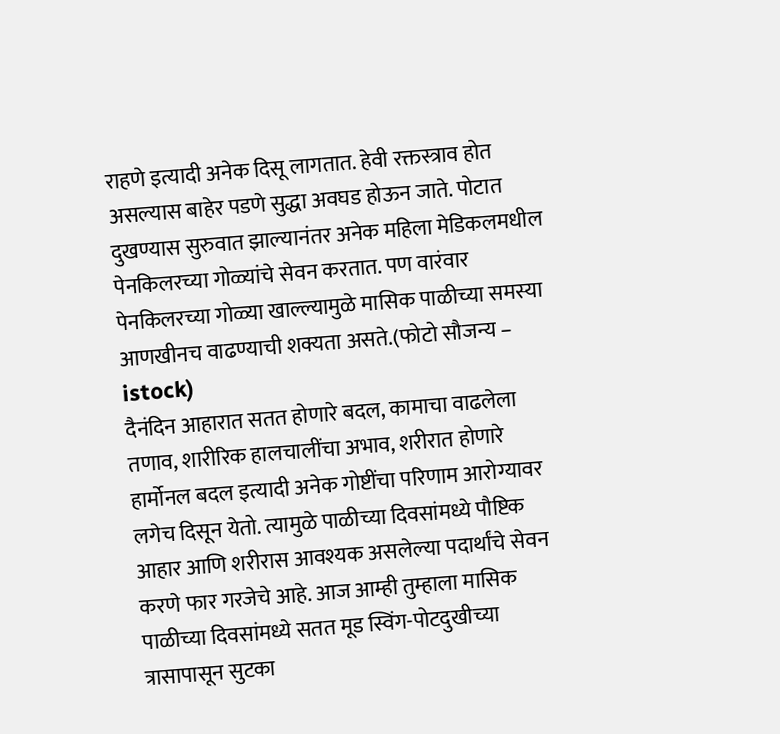राहणे इत्यादी अनेक दिसू लागतात. हेवी रक्तस्त्राव होत असल्यास बाहेर पडणे सुद्धा अवघड होऊन जाते. पोटात दुखण्यास सुरुवात झाल्यानंतर अनेक महिला मेडिकलमधील पेनकिलरच्या गोळ्यांचे सेवन करतात. पण वारंवार पेनकिलरच्या गोळ्या खाल्ल्यामुळे मासिक पाळीच्या समस्या आणखीनच वाढण्याची शक्यता असते.(फोटो सौजन्य – istock)
दैनंदिन आहारात सतत होणारे बदल, कामाचा वाढलेला तणाव, शारीरिक हालचालींचा अभाव, शरीरात होणारे हार्मोनल बदल इत्यादी अनेक गोष्टींचा परिणाम आरोग्यावर लगेच दिसून येतो. त्यामुळे पाळीच्या दिवसांमध्ये पौष्टिक आहार आणि शरीरास आवश्यक असलेल्या पदार्थांचे सेवन करणे फार गरजेचे आहे. आज आम्ही तुम्हाला मासिक पाळीच्या दिवसांमध्ये सतत मूड स्विंग-पोटदुखीच्या त्रासापासून सुटका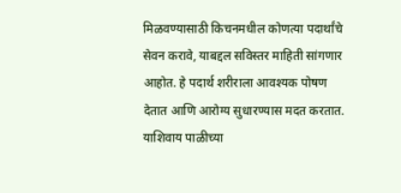मिळवण्यासाठी किचनमधील कोणत्या पदार्थांचे सेवन करावे, याबद्दल सविस्तर माहिती सांगणार आहोत. हे पदार्थ शरीराला आवश्यक पोषण देतात आणि आरोग्य सुधारण्यास मदत करतात. याशिवाय पाळीच्या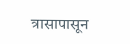त्रासापासून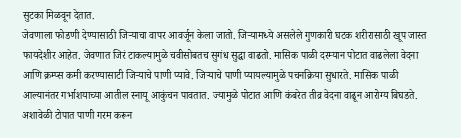सुटका मिळवून देतात.
जेवणाला फोडणी देण्यासाठी जिऱ्याचा वापर आवर्जून केला जातो. जिऱ्यामध्ये असलेले गुणकारी घटक शरीरासाठी खूप जास्त फायदेशीर आहेत. जेवणात जिरं टाकल्यामुळे चवीसोबतच सुगंध सुद्धा वाढतो. मासिक पाळी दरम्यान पोटात वाढलेला वेदना आणि क्रम्प्स कमी करण्यासाटी जिऱ्याचे पाणी प्यावे. जिऱ्याचे पाणी प्यायल्यामुळे पचनक्रिया सुधारते. मासिक पाळी आल्यानंतर गर्भाशयाच्या आतील स्नायू आकुंचन पावतात. ज्यामुळे पोटात आणि कंबरेत तीव्र वेदना वाढून आरोग्य बिघडते. अशावेळी टोपात पाणी गरम करून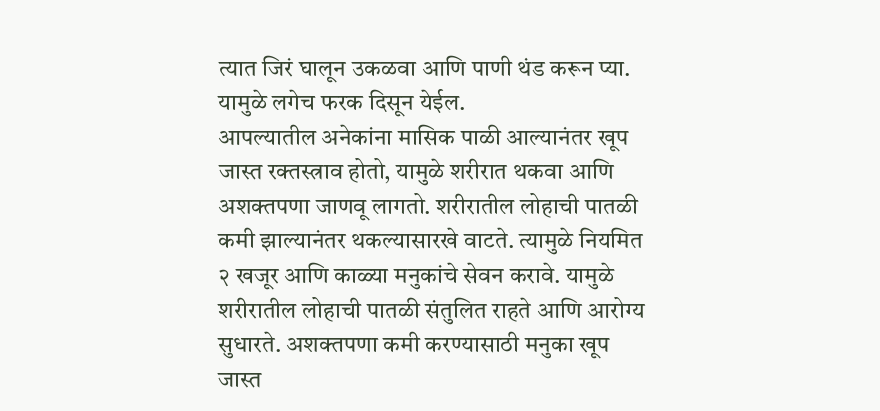त्यात जिरं घालून उकळवा आणि पाणी थंड करून प्या. यामुळे लगेच फरक दिसून येईल.
आपल्यातील अनेकांना मासिक पाळी आल्यानंतर खूप जास्त रक्तस्त्राव होतो, यामुळे शरीरात थकवा आणि अशक्तपणा जाणवू लागतो. शरीरातील लोहाची पातळी कमी झाल्यानंतर थकल्यासारखे वाटते. त्यामुळे नियमित २ खजूर आणि काळ्या मनुकांचे सेवन करावे. यामुळे शरीरातील लोहाची पातळी संतुलित राहते आणि आरोग्य सुधारते. अशक्तपणा कमी करण्यासाठी मनुका खूप जास्त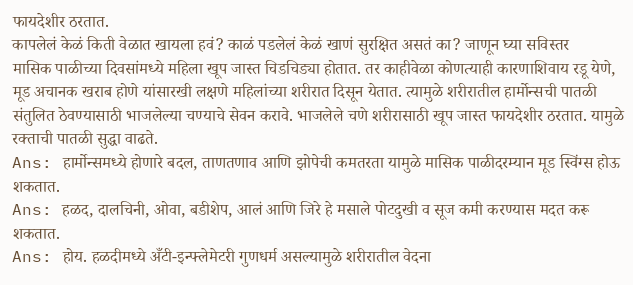फायदेशीर ठरतात.
कापलेलं केळं किती वेळात खायला हवं? काळं पडलेलं केळं खाणं सुरक्षित असतं का? जाणून घ्या सविस्तर
मासिक पाळीच्या दिवसांमध्ये महिला खूप जास्त चिडचिड्या होतात. तर काहीवेळा कोणत्याही कारणाशिवाय रडू येणे, मूड अचानक खराब होणे यांसारखी लक्षणे महिलांच्या शरीरात दिसून येतात. त्यामुळे शरीरातील हार्मोन्सची पातळी संतुलित ठेवण्यासाठी भाजलेल्या चण्याचे सेवन करावे. भाजलेले चणे शरीरासाठी खूप जास्त फायदेशीर ठरतात. यामुळे रक्ताची पातळी सुद्धा वाढते.
Ans: हार्मोन्समध्ये होणारे बदल, ताणतणाव आणि झोपेची कमतरता यामुळे मासिक पाळीदरम्यान मूड स्विंग्स होऊ शकतात.
Ans: हळद, दालचिनी, ओवा, बडीशेप, आलं आणि जिरे हे मसाले पोटदुखी व सूज कमी करण्यास मदत करू शकतात.
Ans: होय. हळदीमध्ये अँटी-इन्फ्लेमेटरी गुणधर्म असल्यामुळे शरीरातील वेदना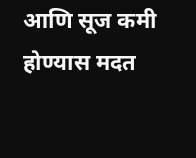आणि सूज कमी होण्यास मदत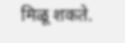मिळू शकते.